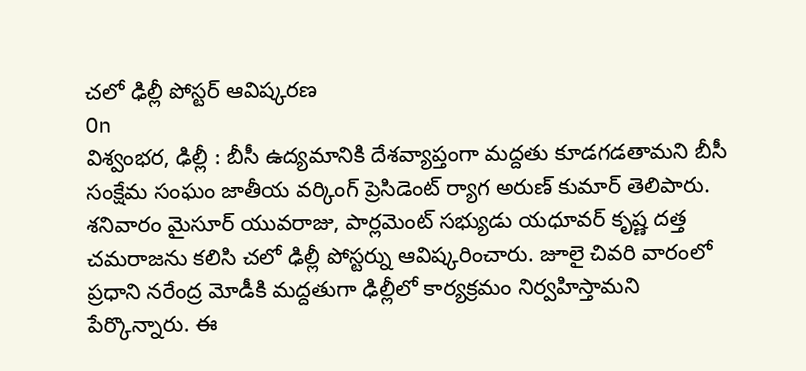చలో ఢిల్లీ పోస్టర్ ఆవిష్కరణ
On
విశ్వంభర, ఢిల్లీ : బీసీ ఉద్యమానికి దేశవ్యాప్తంగా మద్దతు కూడగడతామని బీసీ సంక్షేమ సంఘం జాతీయ వర్కింగ్ ప్రెసిడెంట్ ర్యాగ అరుణ్ కుమార్ తెలిపారు. శనివారం మైసూర్ యువరాజు, పార్లమెంట్ సభ్యుడు యధూవర్ కృష్ణ దత్త చమరాజను కలిసి చలో ఢిల్లీ పోస్టర్ను ఆవిష్కరించారు. జూలై చివరి వారంలో ప్రధాని నరేంద్ర మోడీకి మద్దతుగా ఢిల్లీలో కార్యక్రమం నిర్వహిస్తామని పేర్కొన్నారు. ఈ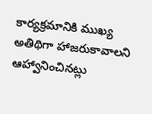కార్యక్రమానికి ముఖ్య అతిథిగా హాజరుకావాలని ఆహ్వానించినట్లు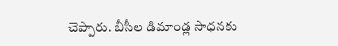చెప్పారు. బీసీల డిమాండ్ల సాధనకు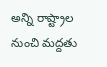అన్ని రాష్ట్రాల నుంచి మద్దతు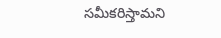సమీకరిస్తామని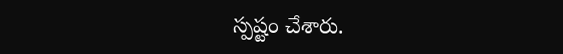స్పష్టం చేశారు.